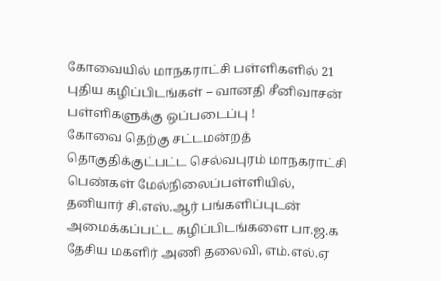கோவையில் மாநகராட்சி பள்ளிகளில் 21 புதிய கழிப்பிடங்கள் – வானதி சீனிவாசன் பள்ளிகளுக்கு ஒப்படைப்பு !
கோவை தெற்கு சட்டமன்றத் தொகுதிக்குட்பட்ட செல்வபுரம் மாநகராட்சி பெண்கள் மேல்நிலைப்பள்ளியில், தனியார் சி.எஸ்.ஆர் பங்களிப்புடன் அமைக்கப்பட்ட கழிப்பிடங்களை பா.ஜ.க தேசிய மகளிர் அணி தலைவி, எம்.எல்.ஏ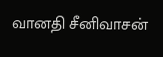வானதி சீனிவாசன்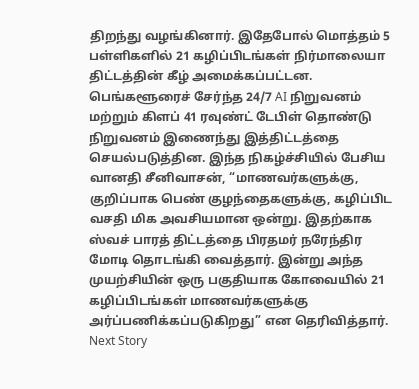திறந்து வழங்கினார். இதேபோல் மொத்தம் 5 பள்ளிகளில் 21 கழிப்பிடங்கள் நிர்மாலையா திட்டத்தின் கீழ் அமைக்கப்பட்டன. பெங்களூரைச் சேர்ந்த 24/7 AI நிறுவனம் மற்றும் கிளப் 41 ரவுண்ட் டேபிள் தொண்டு நிறுவனம் இணைந்து இத்திட்டத்தை செயல்படுத்தின. இந்த நிகழ்ச்சியில் பேசிய வானதி சீனிவாசன், “மாணவர்களுக்கு, குறிப்பாக பெண் குழந்தைகளுக்கு, கழிப்பிட வசதி மிக அவசியமான ஒன்று. இதற்காக ஸ்வச் பாரத் திட்டத்தை பிரதமர் நரேந்திர மோடி தொடங்கி வைத்தார். இன்று அந்த முயற்சியின் ஒரு பகுதியாக கோவையில் 21 கழிப்பிடங்கள் மாணவர்களுக்கு அர்ப்பணிக்கப்படுகிறது” என தெரிவித்தார்.
Next Story